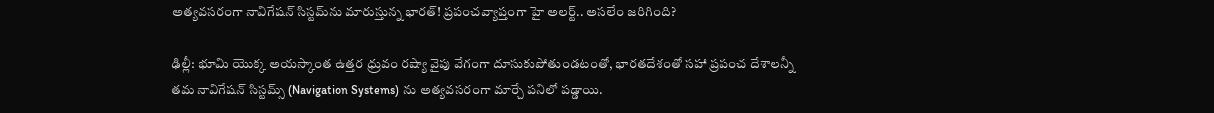అత్యవసరంగా నావిగేషన్ సిస్టమ్‌ను మారుస్తున్న భారత్! ప్రపంచవ్యాప్తంగా హై అలర్ట్.. అసలేం జరిగింది?

ఢిల్లీ: భూమి యొక్క అయస్కాంత ఉత్తర ధ్రువం రష్యా వైపు వేగంగా దూసుకుపోతుండటంతో, భారతదేశంతో సహా ప్రపంచ దేశాలన్నీ తమ నావిగేషన్ సిస్టమ్స్ (Navigation Systems) ను అత్యవసరంగా మార్చే పనిలో పడ్డాయి.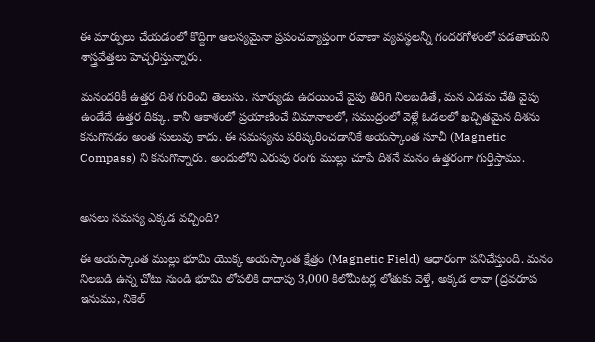ఈ మార్పులు చేయడంలో కొద్దిగా ఆలస్యమైనా ప్రపంచవ్యాప్తంగా రవాణా వ్యవస్థలన్నీ గందరగోళంలో పడతాయని శాస్త్రవేత్తలు హెచ్చరిస్తున్నారు.

మనందరికీ ఉత్తర దిశ గురించి తెలుసు. సూర్యుడు ఉదయించే వైపు తిరిగి నిలబడితే, మన ఎడమ చేతి వైపు ఉండేదే ఉత్తర దిక్కు. కానీ ఆకాశంలో ప్రయాణించే విమానాలలో, సముద్రంలో వెళ్లే ఓడలలో ఖచ్చితమైన దిశను కనుగొనడం అంత సులువు కాదు. ఈ సమస్యను పరిష్కరించడానికే అయస్కాంత సూచీ (Magnetic Compass) ని కనుగొన్నారు. అందులోని ఎరుపు రంగు ముల్లు చూపే దిశనే మనం ఉత్తరంగా గుర్తిస్తాము.


అసలు సమస్య ఎక్కడ వచ్చింది?

ఈ అయస్కాంత ముల్లు భూమి యొక్క అయస్కాంత క్షేత్రం (Magnetic Field) ఆధారంగా పనిచేస్తుంది. మనం నిలబడి ఉన్న చోటు నుండి భూమి లోపలికి దాదాపు 3,000 కిలోమీటర్ల లోతుకు వెళ్తే, అక్కడ లావా (ద్రవరూప ఇనుము, నికెల్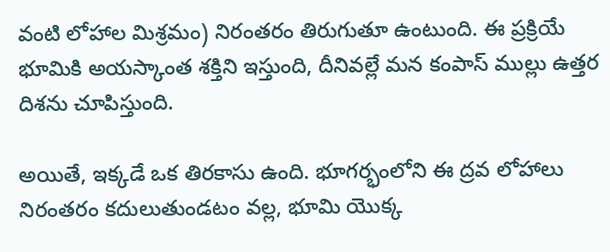వంటి లోహాల మిశ్రమం) నిరంతరం తిరుగుతూ ఉంటుంది. ఈ ప్రక్రియే భూమికి అయస్కాంత శక్తిని ఇస్తుంది, దీనివల్లే మన కంపాస్ ముల్లు ఉత్తర దిశను చూపిస్తుంది.

అయితే, ఇక్కడే ఒక తిరకాసు ఉంది. భూగర్భంలోని ఈ ద్రవ లోహాలు నిరంతరం కదులుతుండటం వల్ల, భూమి యొక్క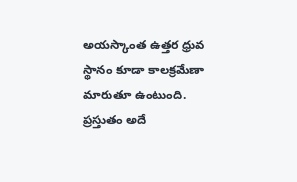అయస్కాంత ఉత్తర ధ్రువ స్థానం కూడా కాలక్రమేణా మారుతూ ఉంటుంది. ప్రస్తుతం అదే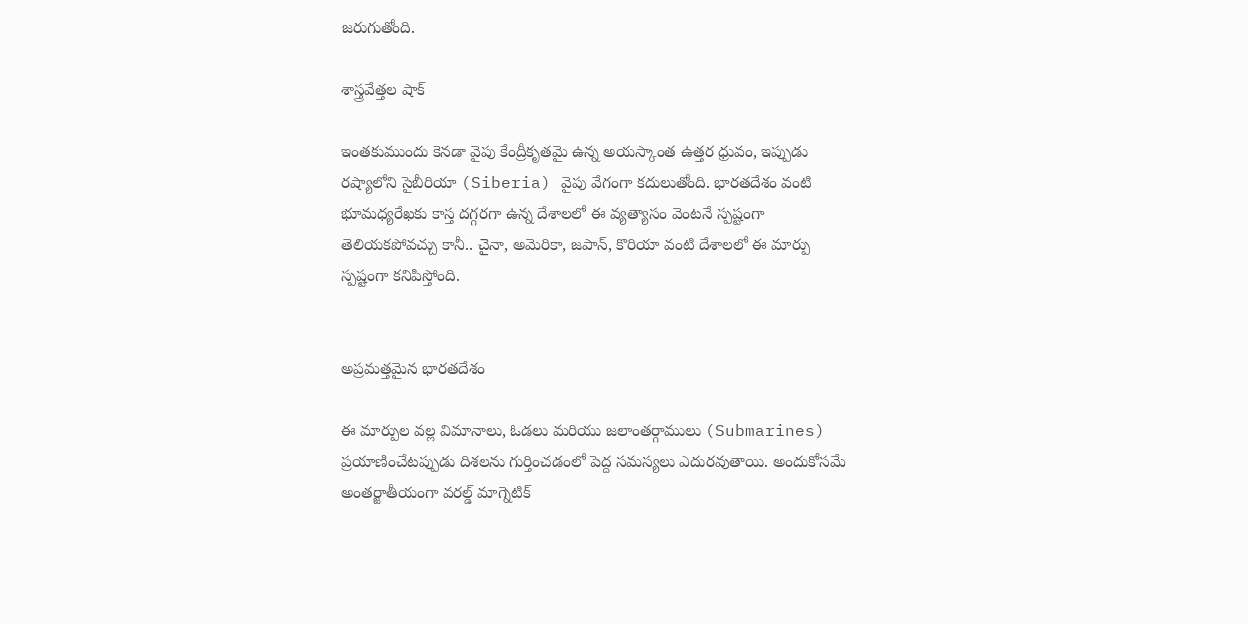జరుగుతోంది.

శాస్త్రవేత్తల షాక్

ఇంతకుముందు కెనడా వైపు కేంద్రీకృతమై ఉన్న అయస్కాంత ఉత్తర ధ్రువం, ఇప్పుడు రష్యాలోని సైబీరియా (Siberia) వైపు వేగంగా కదులుతోంది. భారతదేశం వంటి భూమధ్యరేఖకు కాస్త దగ్గరగా ఉన్న దేశాలలో ఈ వ్యత్యాసం వెంటనే స్పష్టంగా తెలియకపోవచ్చు కానీ.. చైనా, అమెరికా, జపాన్, కొరియా వంటి దేశాలలో ఈ మార్పు స్పష్టంగా కనిపిస్తోంది.


అప్రమత్తమైన భారతదేశం

ఈ మార్పుల వల్ల విమానాలు, ఓడలు మరియు జలాంతర్గాములు (Submarines) ప్రయాణించేటప్పుడు దిశలను గుర్తించడంలో పెద్ద సమస్యలు ఎదురవుతాయి. అందుకోసమే అంతర్జాతీయంగా వరల్డ్ మాగ్నెటిక్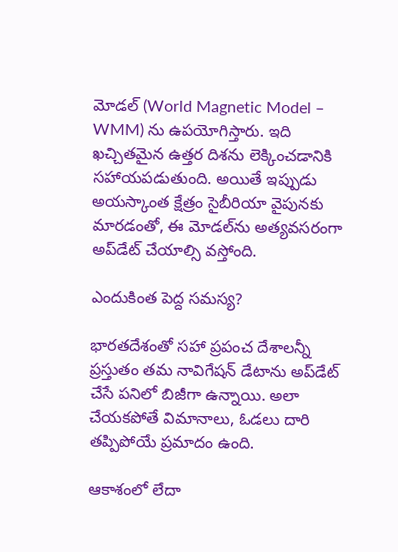మోడల్ (World Magnetic Model – WMM) ను ఉపయోగిస్తారు. ఇది ఖచ్చితమైన ఉత్తర దిశను లెక్కించడానికి సహాయపడుతుంది. అయితే ఇప్పుడు అయస్కాంత క్షేత్రం సైబీరియా వైపునకు మారడంతో, ఈ మోడల్‌ను అత్యవసరంగా అప్‌డేట్ చేయాల్సి వస్తోంది.

ఎందుకింత పెద్ద సమస్య?

భారతదేశంతో సహా ప్రపంచ దేశాలన్నీ ప్రస్తుతం తమ నావిగేషన్ డేటాను అప్‌డేట్ చేసే పనిలో బిజీగా ఉన్నాయి. అలా చేయకపోతే విమానాలు, ఓడలు దారి తప్పిపోయే ప్రమాదం ఉంది.

ఆకాశంలో లేదా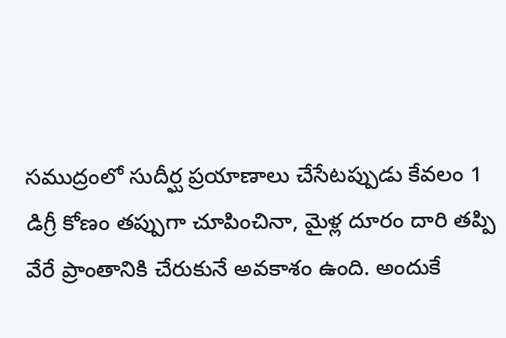సముద్రంలో సుదీర్ఘ ప్రయాణాలు చేసేటప్పుడు కేవలం 1 డిగ్రీ కోణం తప్పుగా చూపించినా, మైళ్ల దూరం దారి తప్పి వేరే ప్రాంతానికి చేరుకునే అవకాశం ఉంది. అందుకే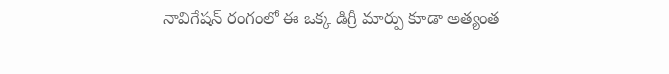నావిగేషన్ రంగంలో ఈ ఒక్క డిగ్రీ మార్పు కూడా అత్యంత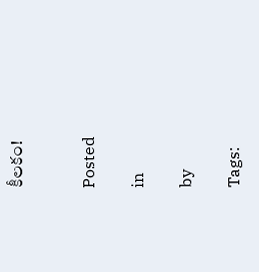కీలకం!


Posted

in

by

Tags: